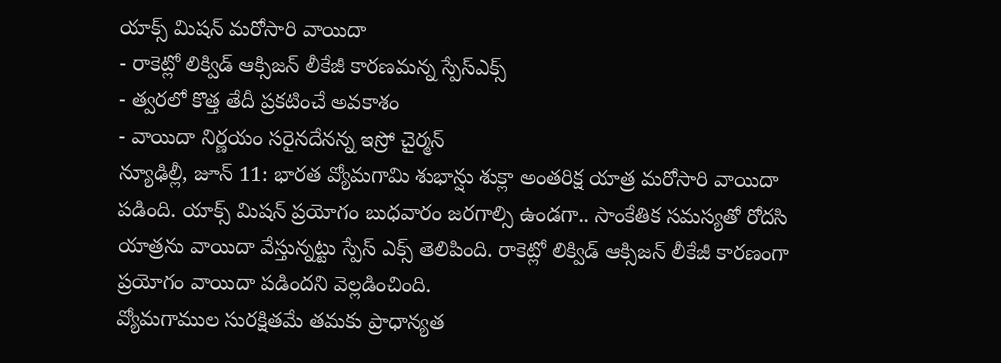యాక్స్ మిషన్ మరోసారి వాయిదా
- రాకెట్లో లిక్విడ్ ఆక్సిజన్ లీకేజీ కారణమన్న స్పేస్ఎక్స్
- త్వరలో కొత్త తేదీ ప్రకటించే అవకాశం
- వాయిదా నిర్ణయం సరైనదేనన్న ఇస్రో చైర్మన్
న్యూఢిల్లీ, జూన్ 11: భారత వ్యోమగామి శుభాన్షు శుక్లా అంతరిక్ష యాత్ర మరోసారి వాయిదా పడింది. యాక్స్ మిషన్ ప్రయోగం బుధవారం జరగాల్సి ఉండగా.. సాంకేతిక సమస్యతో రోదసి యాత్రను వాయిదా వేస్తున్నట్టు స్పేస్ ఎక్స్ తెలిపింది. రాకెట్లో లిక్విడ్ ఆక్సిజన్ లీకేజీ కారణంగా ప్రయోగం వాయిదా పడిందని వెల్లడించింది.
వ్యోమగాముల సురక్షితమే తమకు ప్రాధాన్యత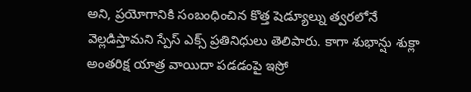అని, ప్రయోగానికి సంబంధించిన కొత్త షెడ్యూల్ను త్వరలోనే వెల్లడిస్తామని స్పేస్ ఎక్స్ ప్రతినిధులు తెలిపారు. కాగా శుభాన్షు శుక్లా అంతరిక్ష యాత్ర వాయిదా పడడంపై ఇస్రో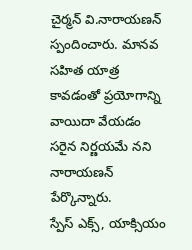చైర్మన్ వి.నారాయణన్ స్పందించారు. మానవ సహిత యాత్ర కావడంతో ప్రయోగాన్ని వాయిదా వేయడం సరైన నిర్ణయమే నని నారాయణన్ పేర్కొన్నారు.
స్పేస్ ఎక్స్, యాక్సియం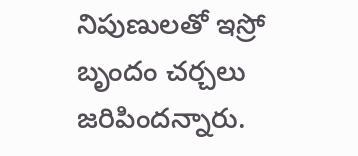నిపుణులతో ఇస్రో బృందం చర్చలు జరిపిందన్నారు.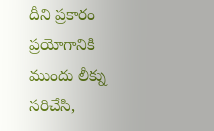దీని ప్రకారం ప్రయోగానికి ముందు లీక్ను సరిచేసి,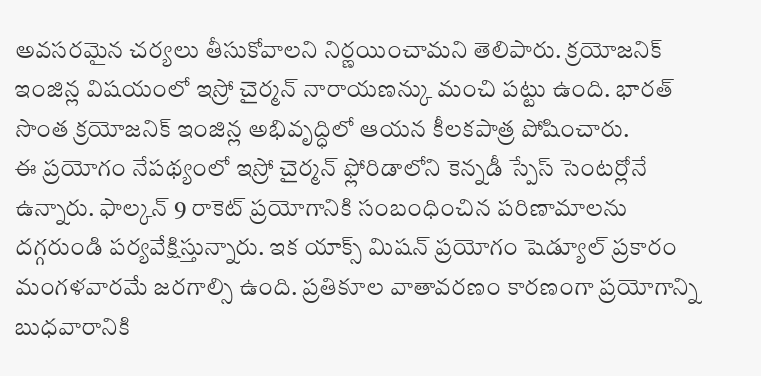అవసరమైన చర్యలు తీసుకోవాలని నిర్ణయించామని తెలిపారు. క్రయోజనిక్ ఇంజిన్ల విషయంలో ఇస్రో చైర్మన్ నారాయణన్కు మంచి పట్టు ఉంది. భారత్ సొంత క్రయోజనిక్ ఇంజిన్ల అభివృద్ధిలో ఆయన కీలకపాత్ర పోషించారు.
ఈ ప్రయోగం నేపథ్యంలో ఇస్రో చైర్మన్ ఫ్లోరిడాలోని కెన్నడీ స్పేస్ సెంటర్లోనే ఉన్నారు. ఫాల్కన్ 9 రాకెట్ ప్రయోగానికి సంబంధించిన పరిణామాలను దగ్గరుండి పర్యవేక్షిస్తున్నారు. ఇక యాక్స్ మిషన్ ప్రయోగం షెడ్యూల్ ప్రకారం మంగళవారమే జరగాల్సి ఉంది. ప్రతికూల వాతావరణం కారణంగా ప్రయోగాన్ని బుధవారానికి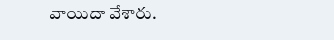వాయిదా వేశారు.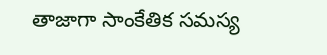తాజాగా సాంకేతిక సమస్య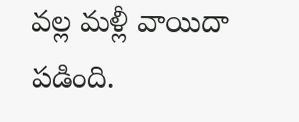వల్ల మళ్లీ వాయిదా పడింది.